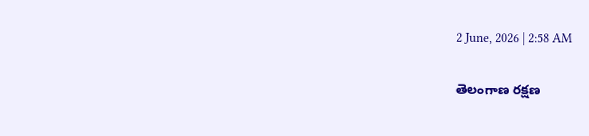2 June, 2026 | 2:58 AM

తెలంగాణ రక్షణ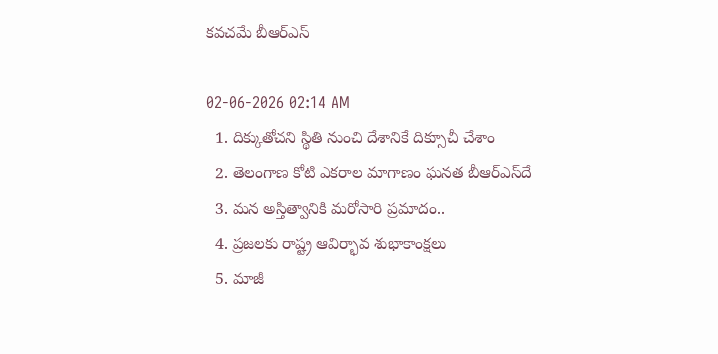కవచమే బీఆర్‌ఎస్

02-06-2026 02:14 AM
  1. దిక్కుతోచని స్థితి నుంచి దేశానికే దిక్సూచీ చేశాం
  2. తెలంగాణ కోటి ఎకరాల మాగాణం ఘనత బీఆర్‌ఎస్‌దే
  3. మన అస్తిత్వానికి మరోసారి ప్రమాదం..
  4. ప్రజలకు రాష్ట్ర ఆవిర్భావ శుభాకాంక్షలు
  5. మాజీ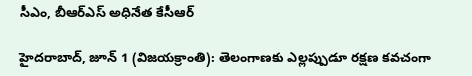సీఎం, బీఆర్‌ఎస్ అధినేత కేసీఆర్

హైదరాబాద్, జూన్ 1 (విజయక్రాంతి): తెలంగాణకు ఎల్లప్పుడూ రక్షణ కవచంగా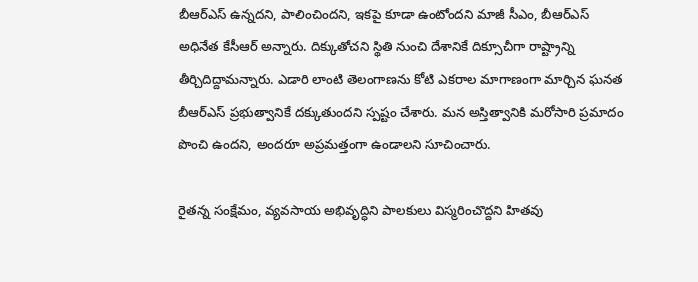బీఆర్‌ఎస్ ఉన్నదని, పాలించిందని, ఇకపై కూడా ఉంటోందని మాజీ సీఎం, బీఆర్‌ఎస్ అధినేత కేసీఆర్ అన్నారు. దిక్కుతోచని స్థితి నుంచి దేశానికే దిక్సూచీగా రాష్ట్రాన్ని తీర్చిదిద్దామన్నారు. ఎడారి లాంటి తెలంగాణను కోటి ఎకరాల మాగాణంగా మార్చిన ఘనత బీఆర్‌ఎస్ ప్రభుత్వానికే దక్కుతుందని స్పష్టం చేశారు. మన అస్తిత్వానికి మరోసారి ప్రమాదం పొంచి ఉందని, అందరూ అప్రమత్తంగా ఉండాలని సూచించారు.

రైతన్న సంక్షేమం, వ్యవసాయ అభివృద్ధిని పాలకులు విస్మరించొద్దని హితవు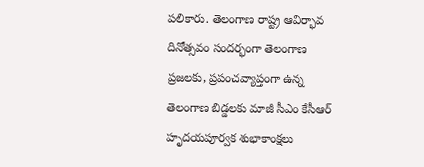పలికారు. తెలంగాణ రాష్ట్ర ఆవిర్భావ దినోత్సవం సందర్భంగా తెలంగాణ ప్రజలకు, ప్రపంచవ్యాప్తంగా ఉన్న తెలంగాణ బిడ్డలకు మాజీ సీఎం కేసీఆర్  హృదయపూర్వక శుభాకాంక్షలు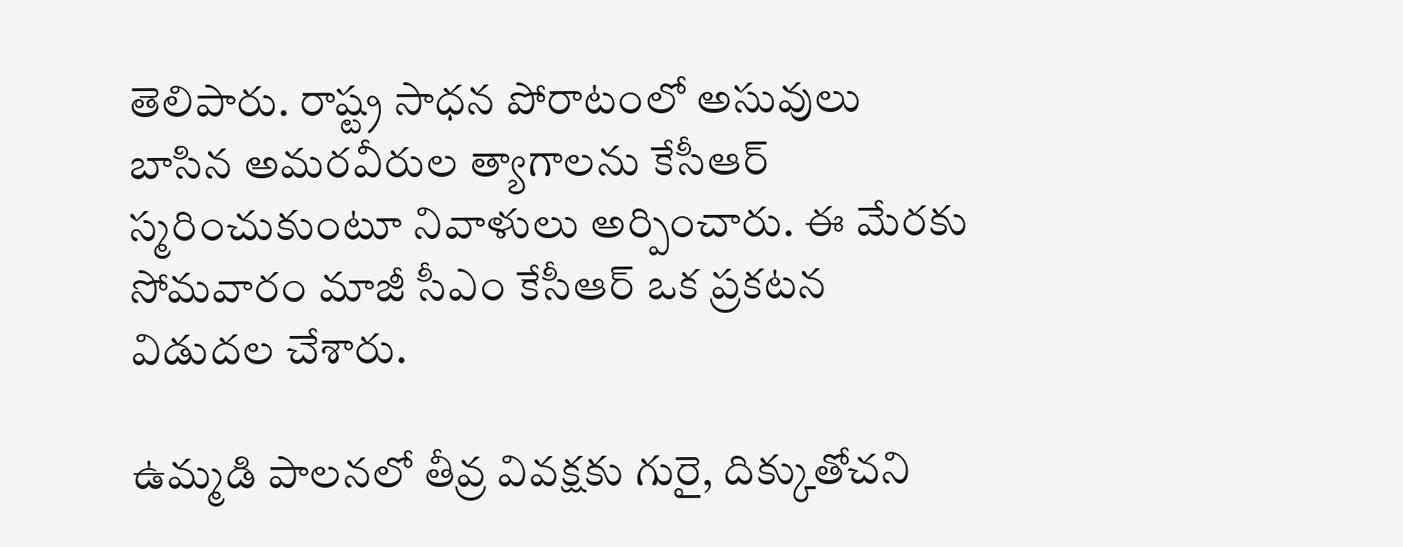తెలిపారు. రాష్ట్ర సాధన పోరాటంలో అసువులు బాసిన అమరవీరుల త్యాగాలను కేసీఆర్ స్మరించుకుంటూ నివాళులు అర్పించారు. ఈ మేరకు సోమవారం మాజీ సీఎం కేసీఆర్ ఒక ప్రకటన విడుదల చేశారు.

ఉమ్మడి పాలనలో తీవ్ర వివక్షకు గురై, దిక్కుతోచని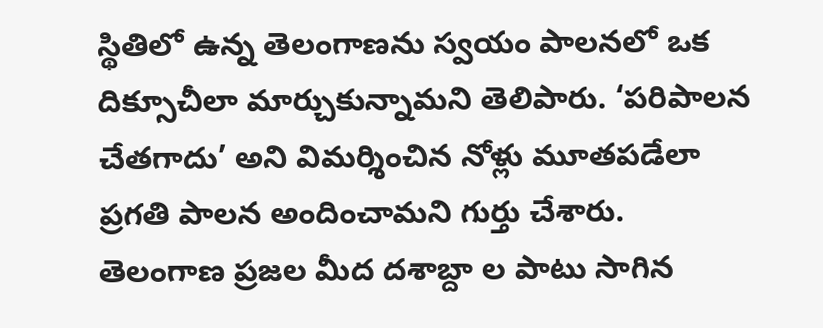స్థితిలో ఉన్న తెలంగాణను స్వయం పాలనలో ఒక దిక్సూచీలా మార్చుకున్నామని తెలిపారు. ‘పరిపాలన చేతగాదు’ అని విమర్శించిన నోళ్లు మూతపడేలా ప్రగతి పాలన అందించామని గుర్తు చేశారు. తెలంగాణ ప్రజల మీద దశాబ్దా ల పాటు సాగిన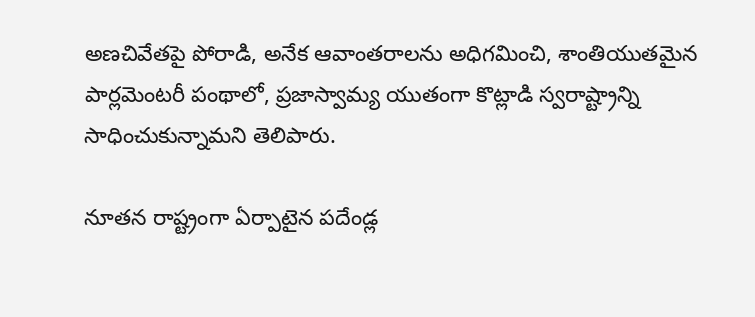అణచివేతపై పోరాడి, అనేక ఆవాంతరాలను అధిగమించి, శాంతియుతమైన పార్లమెంటరీ పంథాలో, ప్రజాస్వామ్య యుతంగా కొట్లాడి స్వరాష్ట్రాన్ని సాధించుకున్నామని తెలిపారు.

నూతన రాష్ట్రంగా ఏర్పాటైన పదేండ్ల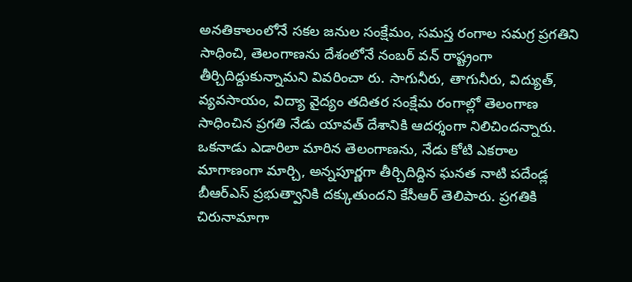అనతికాలంలోనే సకల జనుల సంక్షేమం, సమస్త రంగాల సమగ్ర ప్రగతిని సాధించి, తెలంగాణను దేశంలోనే నంబర్ వన్ రాష్ట్రంగా తీర్చిదిద్దుకున్నామని వివరించా రు. సాగునీరు, తాగునీరు, విద్యుత్, వ్యవసాయం, విద్యా వైద్యం తదితర సంక్షేమ రంగాల్లో తెలంగాణ సాధించిన ప్రగతి నేడు యావత్ దేశానికి ఆదర్శంగా నిలిచిందన్నారు. ఒకనాడు ఎడారిలా మారిన తెలంగాణను, నేడు కోటి ఎకరాల మాగాణంగా మార్చి, అన్నపూర్ణగా తీర్చిదిద్దిన ఘనత నాటి పదేండ్ల బీఆర్‌ఎస్ ప్రభుత్వానికి దక్కుతుందని కేసీఆర్ తెలిపారు. ప్రగతికి చిరునామాగా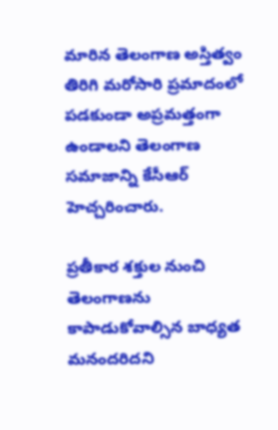మారిన తెలంగాణ అస్తిత్వం తిరిగి మరోసారి ప్రమాదంలో పడకుండా అప్రమత్తంగా ఉండాలని తెలంగాణ సమాజాన్ని కేసీఆర్ హెచ్చరించారు.

ప్రతీకార శక్తుల నుంచి తెలంగాణను కాపాడుకోవాల్సిన బాధ్యత మనందరిదని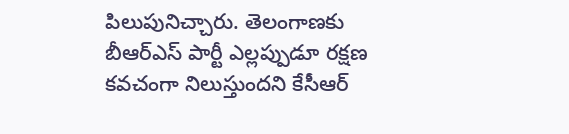పిలుపునిచ్చారు. తెలంగాణకు బీఆర్‌ఎస్ పార్టీ ఎల్లప్పుడూ రక్షణ కవచంగా నిలుస్తుందని కేసీఆర్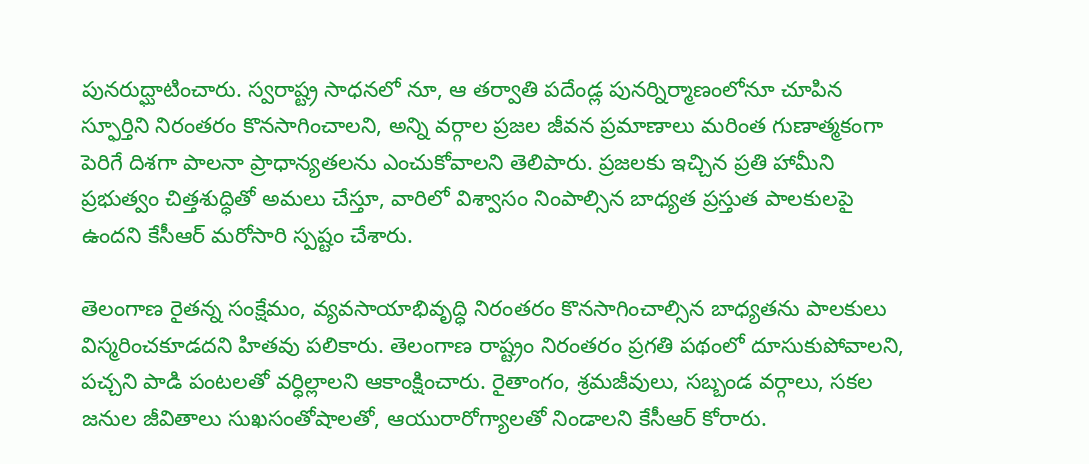పునరుద్ఘాటించారు. స్వరాష్ట్ర సాధనలో నూ, ఆ తర్వాతి పదేండ్ల పునర్నిర్మాణంలోనూ చూపిన స్ఫూర్తిని నిరంతరం కొనసాగించాలని, అన్ని వర్గాల ప్రజల జీవన ప్రమాణాలు మరింత గుణాత్మకంగా పెరిగే దిశగా పాలనా ప్రాధాన్యతలను ఎంచుకోవాలని తెలిపారు. ప్రజలకు ఇచ్చిన ప్రతి హామీని ప్రభుత్వం చిత్తశుద్ధితో అమలు చేస్తూ, వారిలో విశ్వాసం నింపాల్సిన బాధ్యత ప్రస్తుత పాలకులపై ఉందని కేసీఆర్ మరోసారి స్పష్టం చేశారు.

తెలంగాణ రైతన్న సంక్షేమం, వ్యవసాయాభివృద్ధి నిరంతరం కొనసాగించాల్సిన బాధ్యతను పాలకులు  విస్మరించకూడదని హితవు పలికారు. తెలంగాణ రాష్ట్రం నిరంతరం ప్రగతి పథంలో దూసుకుపోవాలని, పచ్చని పాడి పంటలతో వర్ధిల్లాలని ఆకాంక్షించారు. రైతాంగం, శ్రమజీవులు, సబ్బండ వర్గాలు, సకల జనుల జీవితాలు సుఖసంతోషాలతో, ఆయురారోగ్యాలతో నిండాలని కేసీఆర్ కోరారు.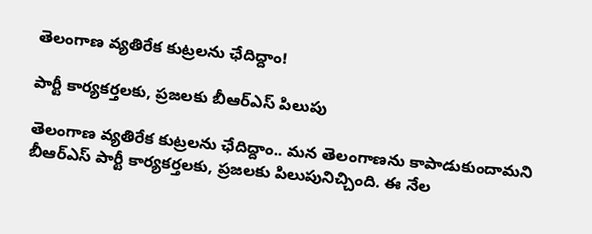తెలంగాణ వ్యతిరేక కుట్రలను ఛేదిద్దాం!

పార్టీ కార్యకర్తలకు, ప్రజలకు బీఆర్‌ఎస్ పిలుపు

తెలంగాణ వ్యతిరేక కుట్రలను ఛేదిద్దాం.. మన తెలంగాణను కాపాడుకుందామని బీఆర్‌ఎస్ పార్టీ కార్యకర్తలకు, ప్రజలకు పిలుపునిచ్చింది. ఈ నేల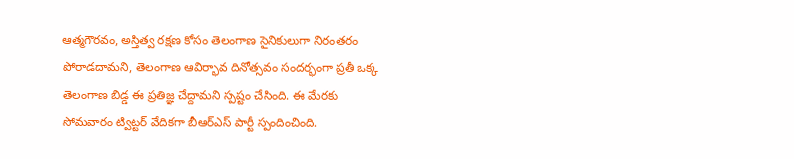ఆత్మగౌరవం, అస్తిత్వ రక్షణ కోసం తెలంగాణ సైనికులుగా నిరంతరం పోరాడదామని, తెలంగాణ ఆవిర్భావ దినోత్సవం సందర్భంగా ప్రతీ ఒక్క తెలంగాణ బిడ్డ ఈ ప్రతిజ్ఞ చేద్దామని స్పష్టం చేసింది. ఈ మేరకు సోమవారం ట్విట్టర్ వేదికగా బీఆర్‌ఎస్ పార్టీ స్పందించింది.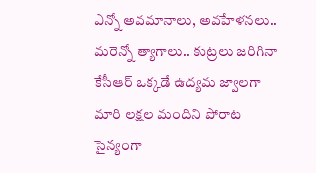ఎన్నో అవమానాలు, అవహేళనలు.. మరెన్నో త్యాగాలు.. కుట్రలు జరిగినా కేసీఆర్ ఒక్కడే ఉద్యమ జ్వాలగా మారి లక్షల మందిని పోరాట సైన్యంగా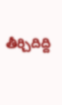తీర్చిదిద్ది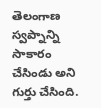తెలంగాణ స్వప్నాన్ని సాకారం చేసిండు అని గుర్తు చేసింది.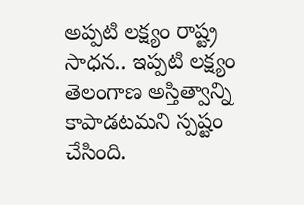అప్పటి లక్ష్యం రాష్ట్ర సాధన.. ఇప్పటి లక్ష్యం తెలంగాణ అస్తిత్వాన్ని కాపాడటమని స్పష్టం చేసింది.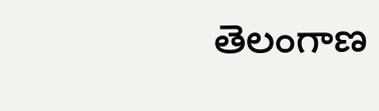తెలంగాణ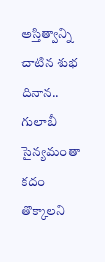అస్తిత్వాన్ని చాటిన శుభ దినాన.. గులాబీ సైన్యమంతా కదం తొక్కాలని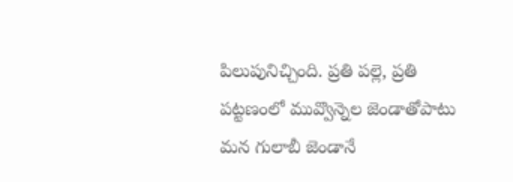పిలుపునిచ్చింది. ప్రతి పల్లె, ప్రతి పట్టణంలో మువ్వొన్నెల జెండాతోపాటు మన గులాబీ జెండానే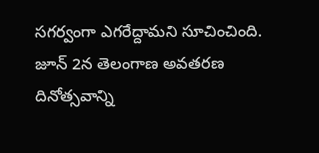సగర్వంగా ఎగరేద్దామని సూచించింది. జూన్ 2న తెలంగాణ అవతరణ దినోత్సవాన్ని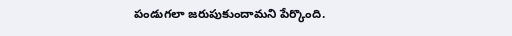పండుగలా జరుపుకుందామని పేర్కొంది.